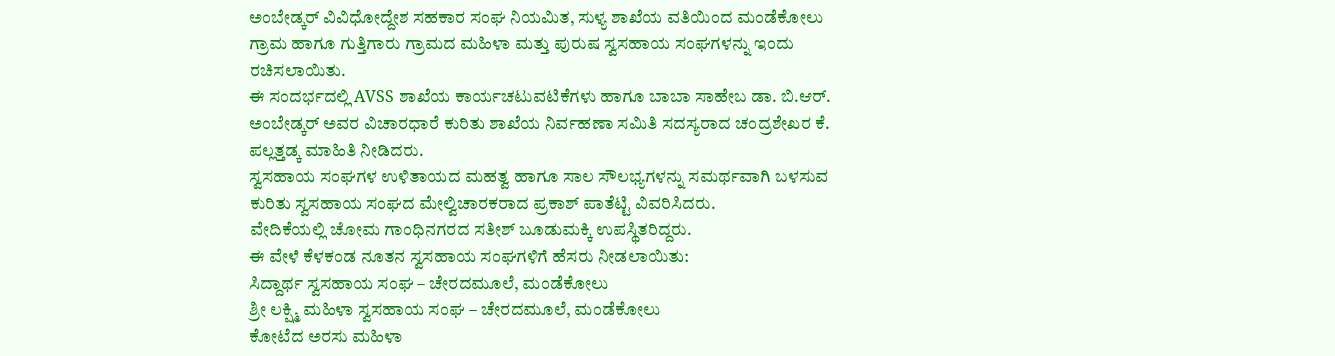ಅಂಬೇಡ್ಕರ್ ವಿವಿಧೋದ್ದೇಶ ಸಹಕಾರ ಸಂಘ ನಿಯಮಿತ, ಸುಳ್ಯ ಶಾಖೆಯ ವತಿಯಿಂದ ಮಂಡೆಕೋಲು ಗ್ರಾಮ ಹಾಗೂ ಗುತ್ತಿಗಾರು ಗ್ರಾಮದ ಮಹಿಳಾ ಮತ್ತು ಪುರುಷ ಸ್ವಸಹಾಯ ಸಂಘಗಳನ್ನು ಇಂದು ರಚಿಸಲಾಯಿತು.
ಈ ಸಂದರ್ಭದಲ್ಲಿ AVSS ಶಾಖೆಯ ಕಾರ್ಯಚಟುವಟಿಕೆಗಳು ಹಾಗೂ ಬಾಬಾ ಸಾಹೇಬ ಡಾ. ಬಿ.ಆರ್. ಅಂಬೇಡ್ಕರ್ ಅವರ ವಿಚಾರಧಾರೆ ಕುರಿತು ಶಾಖೆಯ ನಿರ್ವಹಣಾ ಸಮಿತಿ ಸದಸ್ಯರಾದ ಚಂದ್ರಶೇಖರ ಕೆ. ಪಲ್ಲತ್ತಡ್ಕ ಮಾಹಿತಿ ನೀಡಿದರು.
ಸ್ವಸಹಾಯ ಸಂಘಗಳ ಉಳಿತಾಯದ ಮಹತ್ವ ಹಾಗೂ ಸಾಲ ಸೌಲಭ್ಯಗಳನ್ನು ಸಮರ್ಥವಾಗಿ ಬಳಸುವ ಕುರಿತು ಸ್ವಸಹಾಯ ಸಂಘದ ಮೇಲ್ವಿಚಾರಕರಾದ ಪ್ರಕಾಶ್ ಪಾತೆಟ್ಟಿ ವಿವರಿಸಿದರು.
ವೇದಿಕೆಯಲ್ಲಿ ಚೋಮ ಗಾಂಧಿನಗರದ ಸತೀಶ್ ಬೂಡುಮಕ್ಕಿ ಉಪಸ್ಥಿತರಿದ್ದರು.
ಈ ವೇಳೆ ಕೆಳಕಂಡ ನೂತನ ಸ್ವಸಹಾಯ ಸಂಘಗಳಿಗೆ ಹೆಸರು ನೀಡಲಾಯಿತು:
ಸಿದ್ದಾರ್ಥ ಸ್ವಸಹಾಯ ಸಂಘ – ಚೇರದಮೂಲೆ, ಮಂಡೆಕೋಲು
ಶ್ರೀ ಲಕ್ಷ್ಮಿ ಮಹಿಳಾ ಸ್ವಸಹಾಯ ಸಂಘ – ಚೇರದಮೂಲೆ, ಮಂಡೆಕೋಲು
ಕೋಟೆದ ಅರಸು ಮಹಿಳಾ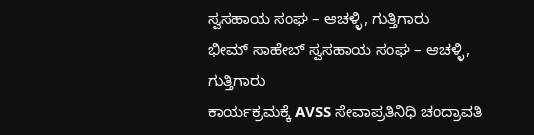ಸ್ವಸಹಾಯ ಸಂಘ – ಆಚಳ್ಳಿ, ಗುತ್ತಿಗಾರು
ಭೀಮ್ ಸಾಹೇಬ್ ಸ್ವಸಹಾಯ ಸಂಘ – ಆಚಳ್ಳಿ, ಗುತ್ತಿಗಾರು
ಕಾರ್ಯಕ್ರಮಕ್ಕೆ AVSS ಸೇವಾಪ್ರತಿನಿಧಿ ಚಂದ್ರಾವತಿ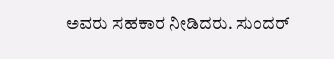ಅವರು ಸಹಕಾರ ನೀಡಿದರು. ಸುಂದರ್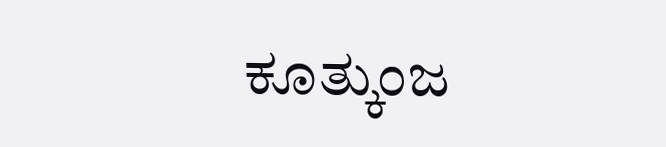ಕೂತ್ಕುಂಜ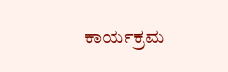ಕಾರ್ಯಕ್ರಮ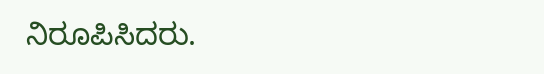ನಿರೂಪಿಸಿದರು.